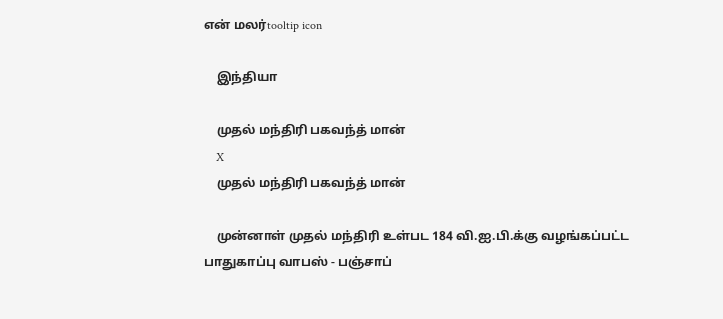என் மலர்tooltip icon

    இந்தியா

    முதல் மந்திரி பகவந்த் மான்
    X
    முதல் மந்திரி பகவந்த் மான்

    முன்னாள் முதல் மந்திரி உள்பட 184 வி.ஐ.பி.க்கு வழங்கப்பட்ட பாதுகாப்பு வாபஸ் - பஞ்சாப்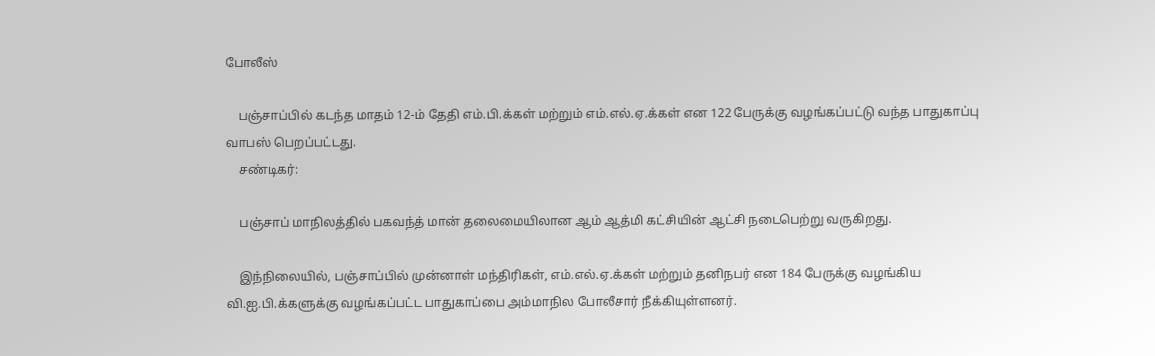போலீஸ்

    பஞ்சாப்பில் கடந்த மாதம் 12-ம் தேதி எம்.பி.க்கள் மற்றும் எம்.எல்.ஏ.க்கள் என 122 பேருக்கு வழங்கப்பட்டு வந்த பாதுகாப்பு வாபஸ் பெறப்பட்டது.
    சண்டிகர்:

    பஞ்சாப் மாநிலத்தில் பகவந்த் மான் தலைமையிலான ஆம் ஆத்மி கட்சியின் ஆட்சி நடைபெற்று வருகிறது.

    இந்நிலையில், பஞ்சாப்பில் முன்னாள் மந்திரிகள், எம்.எல்.ஏ.க்கள் மற்றும் தனிநபர் என 184 பேருக்கு வழங்கிய வி.ஐ.பி.க்களுக்கு வழங்கப்பட்ட பாதுகாப்பை அம்மாநில போலீசார் நீக்கியுள்ளனர்.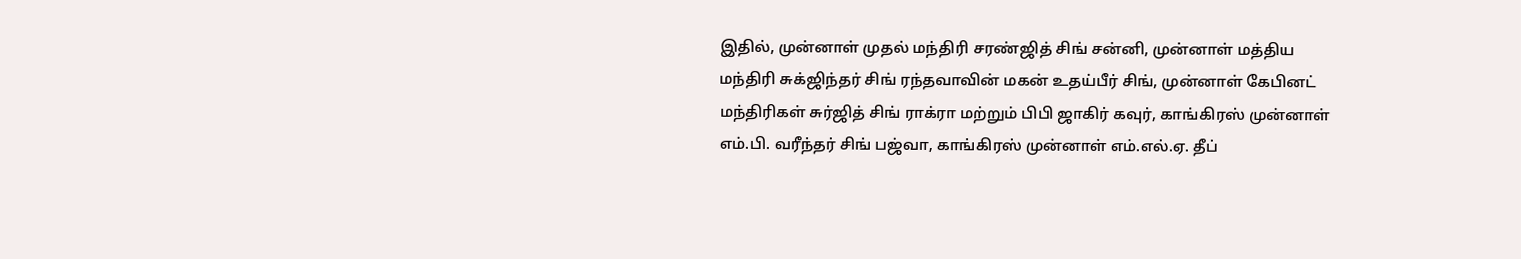இதில், முன்னாள் முதல் மந்திரி சரண்ஜித் சிங் சன்னி, முன்னாள் மத்திய மந்திரி சுக்ஜிந்தர் சிங் ரந்தவாவின் மகன் உதய்பீர் சிங், முன்னாள் கேபினட் மந்திரிகள் சுர்ஜித் சிங் ராக்ரா மற்றும் பிபி ஜாகிர் கவுர், காங்கிரஸ் முன்னாள் எம்.பி. வரீந்தர் சிங் பஜ்வா, காங்கிரஸ் முன்னாள் எம்.எல்.ஏ. தீப்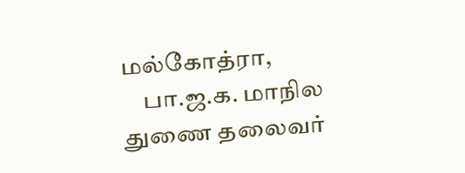மல்கோத்ரா,
    பா.ஜ.க. மாநில துணை தலைவர்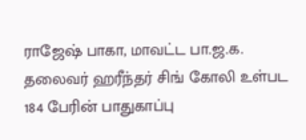ராஜேஷ் பாகா, மாவட்ட பா.ஜ.க. தலைவர் ஹரீந்தர் சிங் கோலி உள்பட 184 பேரின் பாதுகாப்பு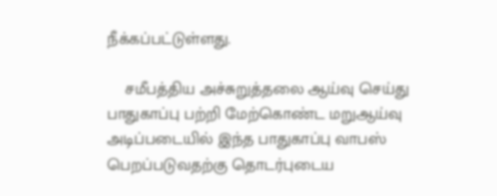நீக்கப்பட்டுள்ளது.

    சமீபத்திய அச்சுறுத்தலை ஆய்வு செய்து பாதுகாப்பு பற்றி மேற்கொண்ட மறுஆய்வு அடிப்படையில் இந்த பாதுகாப்பு வாபஸ் பெறப்படுவதற்கு தொடர்புடைய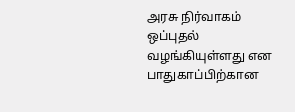அரசு நிர்வாகம் ஒப்புதல் வழங்கியுள்ளது என பாதுகாப்பிற்கான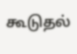கூடுதல்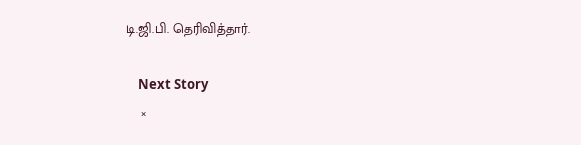டி.ஜி.பி. தெரிவித்தார்.

    Next Story
    ×